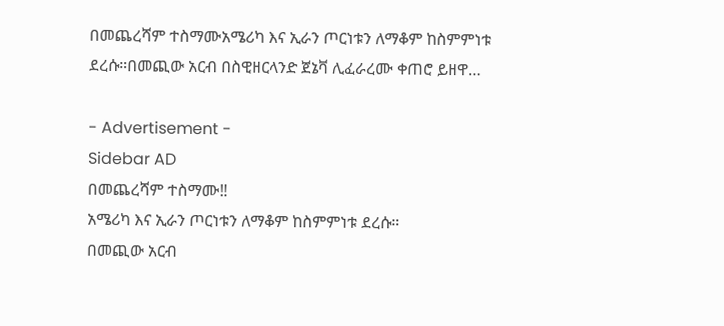በመጨረሻም ተስማሙአሜሪካ እና ኢራን ጦርነቱን ለማቆም ከስምምነቱ ደረሱ።በመጪው አርብ በስዊዘርላንድ ጀኔቫ ሊፈራረሙ ቀጠሮ ይዘዋ…

- Advertisement -
Sidebar AD
በመጨረሻም ተስማሙ‼
አሜሪካ እና ኢራን ጦርነቱን ለማቆም ከስምምነቱ ደረሱ።
በመጪው አርብ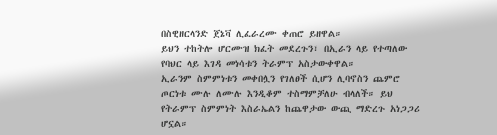በስዊዘርላንድ ጀኔቫ ሊፈራረሙ ቀጠሮ ይዘዋል።
ይህን ተከትሎ ሆርሙዝ ክፈት መደረጉን፣ በኢራን ላይ የተጣለው የባህር ላይ እገዳ መነሳቱን ትራምፕ አስታውቀዋል።
ኢራንም ስምምነቱን መቀበሏን የገለፀች ሲሆን ሊባኖስን ጨምሮ ጦርነቱ ሙሉ ለሙሉ እንዲቆም ተስማምቻለሁ ብላለች። ይህ የትራምፕ ስምምነት እስራኤልን ከጨዋታው ውጪ ማድረጉ አነጋጋሪ ሆኗል።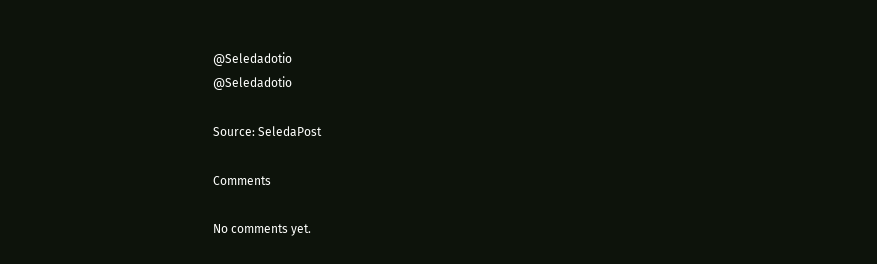@Seledadotio
@Seledadotio

Source: SeledaPost

Comments

No comments yet.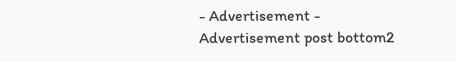- Advertisement -
Advertisement post bottom2